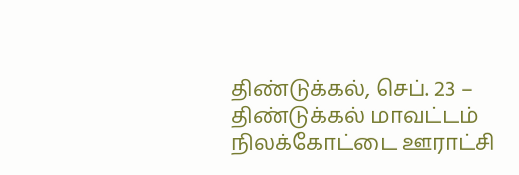திண்டுக்கல், செப். 23 –
திண்டுக்கல் மாவட்டம் நிலக்கோட்டை ஊராட்சி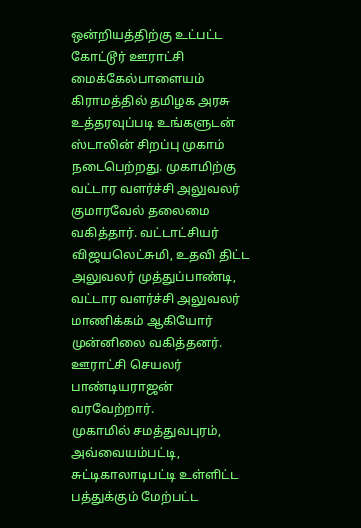ஒன்றியத்திற்கு உட்பட்ட கோட்டூர் ஊராட்சி மைக்கேல்பாளையம் கிராமத்தில் தமிழக அரசு உத்தரவுப்படி உங்களுடன் ஸ்டாலின் சிறப்பு முகாம் நடைபெற்றது. முகாமிற்கு வட்டார வளர்ச்சி அலுவலர் குமாரவேல் தலைமை வகித்தார். வட்டாட்சியர் விஜயலெட்சுமி, உதவி திட்ட அலுவலர் முத்துப்பாண்டி, வட்டார வளர்ச்சி அலுவலர் மாணிக்கம் ஆகியோர் முன்னிலை வகித்தனர். ஊராட்சி செயலர் பாண்டியராஜன் வரவேற்றார்.
முகாமில் சமத்துவபுரம், அவ்வையம்பட்டி, சுட்டிகாலாடிபட்டி உள்ளிட்ட பத்துக்கும் மேற்பட்ட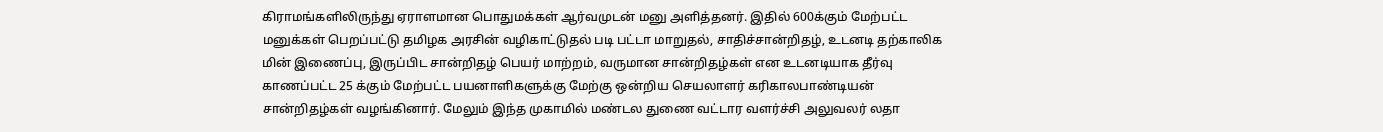கிராமங்களிலிருந்து ஏராளமான பொதுமக்கள் ஆர்வமுடன் மனு அளித்தனர். இதில் 600க்கும் மேற்பட்ட மனுக்கள் பெறப்பட்டு தமிழக அரசின் வழிகாட்டுதல் படி பட்டா மாறுதல், சாதிச்சான்றிதழ், உடனடி தற்காலிக மின் இணைப்பு, இருப்பிட சான்றிதழ் பெயர் மாற்றம், வருமான சான்றிதழ்கள் என உடனடியாக தீர்வு காணப்பட்ட 25 க்கும் மேற்பட்ட பயனாளிகளுக்கு மேற்கு ஒன்றிய செயலாளர் கரிகாலபாண்டியன் சான்றிதழ்கள் வழங்கினார். மேலும் இந்த முகாமில் மண்டல துணை வட்டார வளர்ச்சி அலுவலர் லதா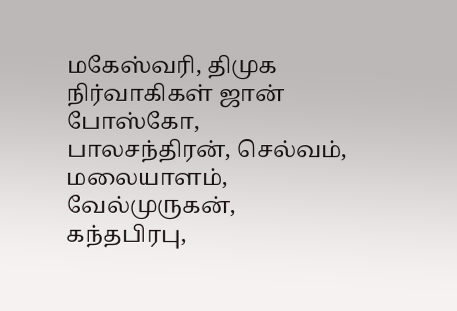மகேஸ்வரி, திமுக நிர்வாகிகள் ஜான் போஸ்கோ, பாலசந்திரன், செல்வம், மலையாளம், வேல்முருகன், கந்தபிரபு,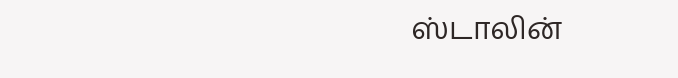ஸ்டாலின்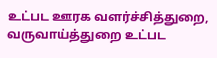உட்பட ஊரக வளர்ச்சித்துறை, வருவாய்த்துறை உட்பட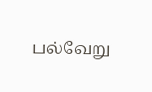பல்வேறு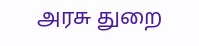அரசு துறை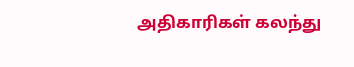அதிகாரிகள் கலந்து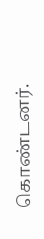கொண்டனர்.